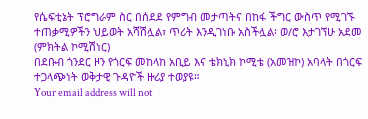የሴፍቲኔት ፕሮግራም ስር በሰደደ የምግብ መታጣትና በከፋ ችግር ውስጥ የሚገኙ ተጠቃሚዎችን ህይወት አሻሽሏል፣ ጥሪት እንዲገነቡ አስችሏል፡ ወ/ሮ እታገኘሁ አደመ (ምክትል ኮሚሽነር)
በደቡብ ጎንደር ዞን የጎርፍ መከላከ አቢይ እና ቴክኒክ ኮሚቴ (አመዝኮ) አባላት በጎርፍ ተጋላጭነት ወቅታዊ ጉዳዮች ዙሪያ ተወያዩ።
Your email address will not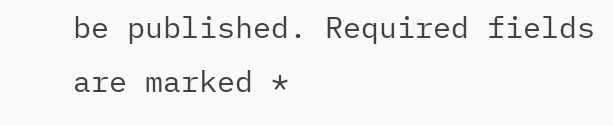be published. Required fields are marked *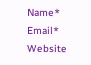Name*
Email*
Website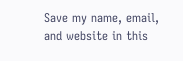Save my name, email, and website in this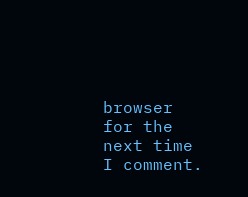browser for the next time I comment.